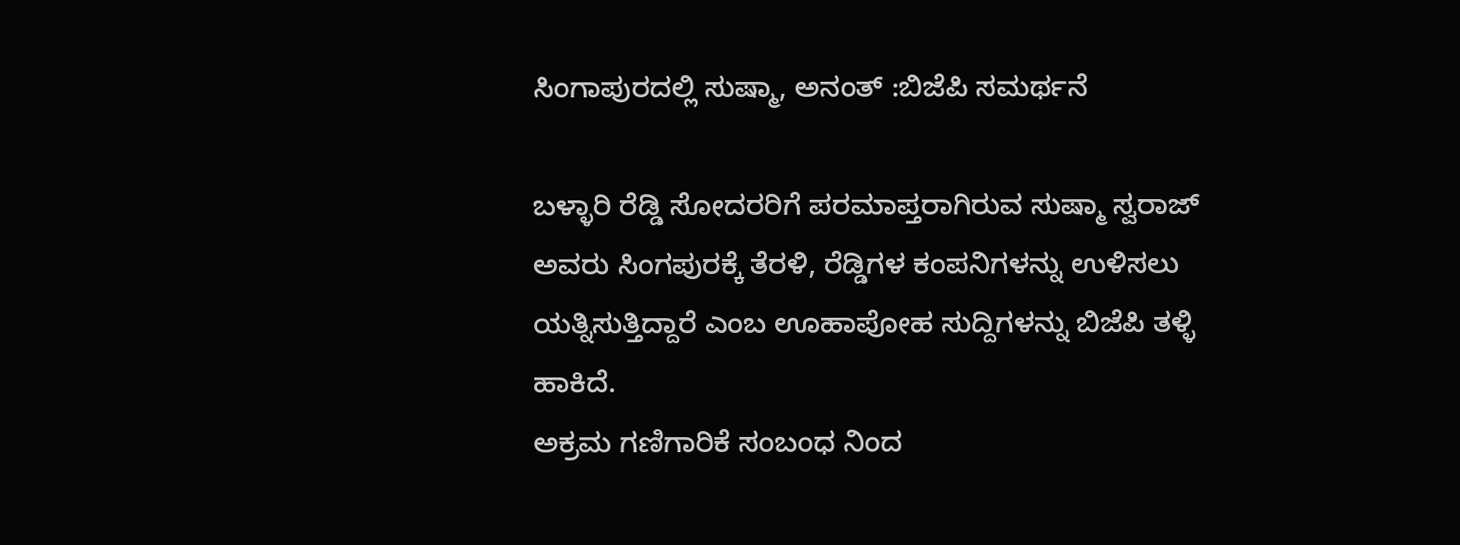ಸಿಂಗಾಪುರದಲ್ಲಿ ಸುಷ್ಮಾ, ಅನಂತ್ :ಬಿಜೆಪಿ ಸಮರ್ಥನೆ

ಬಳ್ಳಾರಿ ರೆಡ್ಡಿ ಸೋದರರಿಗೆ ಪರಮಾಪ್ತರಾಗಿರುವ ಸುಷ್ಮಾ ಸ್ವರಾಜ್ ಅವರು ಸಿಂಗಪುರಕ್ಕೆ ತೆರಳಿ, ರೆಡ್ಡಿಗಳ ಕಂಪನಿಗಳನ್ನು ಉಳಿಸಲು ಯತ್ನಿಸುತ್ತಿದ್ದಾರೆ ಎಂಬ ಊಹಾಪೋಹ ಸುದ್ದಿಗಳನ್ನು ಬಿಜೆಪಿ ತಳ್ಳಿ ಹಾಕಿದೆ.
ಅಕ್ರಮ ಗಣಿಗಾರಿಕೆ ಸಂಬಂಧ ನಿಂದ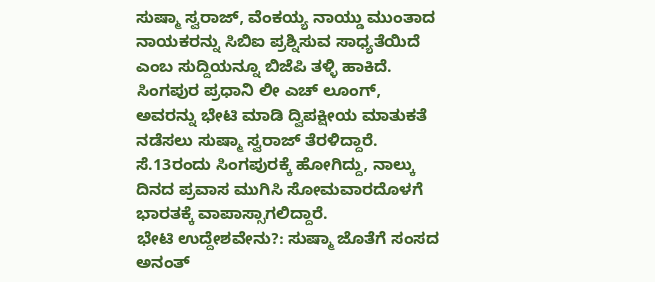ಸುಷ್ಮಾ ಸ್ವರಾಜ್, ವೆಂಕಯ್ಯ ನಾಯ್ಡು ಮುಂತಾದ ನಾಯಕರನ್ನು ಸಿಬಿಐ ಪ್ರಶ್ನಿಸುವ ಸಾಧ್ಯತೆಯಿದೆ ಎಂಬ ಸುದ್ದಿಯನ್ನೂ ಬಿಜೆಪಿ ತಳ್ಳಿ ಹಾಕಿದೆ.
ಸಿಂಗಪುರ ಪ್ರಧಾನಿ ಲೀ ಎಚ್ ಲೂಂಗ್, ಅವರನ್ನು ಭೇಟಿ ಮಾಡಿ ದ್ವಿಪಕ್ಷೀಯ ಮಾತುಕತೆ ನಡೆಸಲು ಸುಷ್ಮಾ ಸ್ವರಾಜ್ ತೆರಳಿದ್ದಾರೆ.
ಸೆ.13ರಂದು ಸಿಂಗಪುರಕ್ಕೆ ಹೋಗಿದ್ದು, ನಾಲ್ಕು ದಿನದ ಪ್ರವಾಸ ಮುಗಿಸಿ ಸೋಮವಾರದೊಳಗೆ ಭಾರತಕ್ಕೆ ವಾಪಾಸ್ಸಾಗಲಿದ್ದಾರೆ.
ಭೇಟಿ ಉದ್ದೇಶವೇನು?: ಸುಷ್ಮಾ ಜೊತೆಗೆ ಸಂಸದ ಅನಂತ್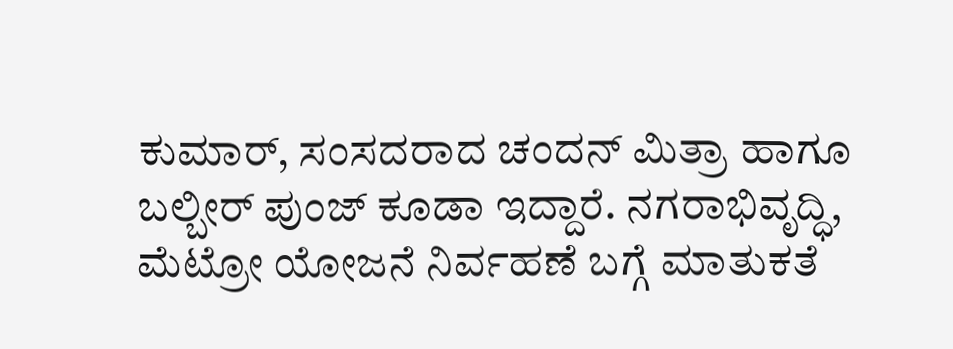ಕುಮಾರ್, ಸಂಸದರಾದ ಚಂದನ್ ಮಿತ್ರಾ ಹಾಗೂ ಬಲ್ಬೀರ್ ಪುಂಜ್ ಕೂಡಾ ಇದ್ದಾರೆ. ನಗರಾಭಿವೃದ್ಧಿ, ಮೆಟ್ರೋ ಯೋಜನೆ ನಿರ್ವಹಣೆ ಬಗ್ಗೆ ಮಾತುಕತೆ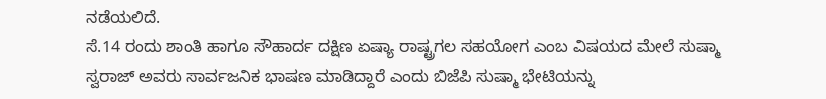ನಡೆಯಲಿದೆ.
ಸೆ.14 ರಂದು ಶಾಂತಿ ಹಾಗೂ ಸೌಹಾರ್ದ ದಕ್ಷಿಣ ಏಷ್ಯಾ ರಾಷ್ಟ್ರಗಲ ಸಹಯೋಗ ಎಂಬ ವಿಷಯದ ಮೇಲೆ ಸುಷ್ಮಾ ಸ್ವರಾಜ್ ಅವರು ಸಾರ್ವಜನಿಕ ಭಾಷಣ ಮಾಡಿದ್ದಾರೆ ಎಂದು ಬಿಜೆಪಿ ಸುಷ್ಮಾ ಭೇಟಿಯನ್ನು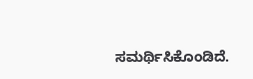ಸಮರ್ಥಿಸಿಕೊಂಡಿದೆ.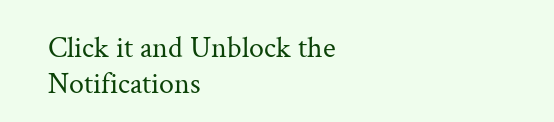Click it and Unblock the Notifications